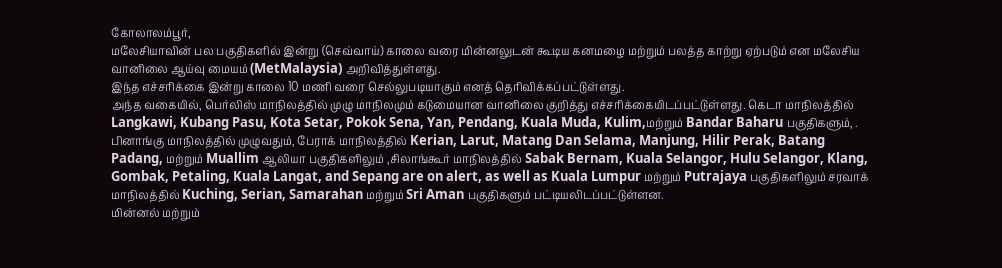கோலாலம்பூர்,
மலேசியாவின் பல பகுதிகளில் இன்று (செவ்வாய்) காலை வரை மின்னலுடன் கூடிய கனமழை மற்றும் பலத்த காற்று ஏற்படும் என மலேசிய வானிலை ஆய்வு மையம் (MetMalaysia) அறிவித்துள்ளது.
இந்த எச்சரிக்கை இன்று காலை 10 மணி வரை செல்லுபடியாகும் எனத் தெரிவிக்கப்பட்டுள்ளது.
அந்த வகையில், பெர்லிஸ் மாநிலத்தில் முழு மாநிலமும் கடுமையான வானிலை குறித்து எச்சரிக்கையிடப்பட்டுள்ளது. கெடா மாநிலத்தில் Langkawi, Kubang Pasu, Kota Setar, Pokok Sena, Yan, Pendang, Kuala Muda, Kulim,மற்றும் Bandar Baharu பகுதிகளும், . பினாங்கு மாநிலத்தில் முழுவதும், பேராக் மாநிலத்தில் Kerian, Larut, Matang Dan Selama, Manjung, Hilir Perak, Batang Padang, மற்றும் Muallim ஆலியா பகுதிகளிலும் ,சிலாங்கூர் மாநிலத்தில் Sabak Bernam, Kuala Selangor, Hulu Selangor, Klang, Gombak, Petaling, Kuala Langat, and Sepang are on alert, as well as Kuala Lumpur மற்றும் Putrajaya பகுதிகளிலும் சரவாக் மாநிலத்தில் Kuching, Serian, Samarahan மற்றும் Sri Aman பகுதிகளும் பட்டியலிடப்பட்டுள்ளன.
மின்னல் மற்றும்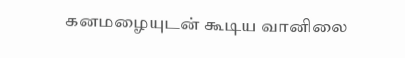கனமழையுடன் கூடிய வானிலை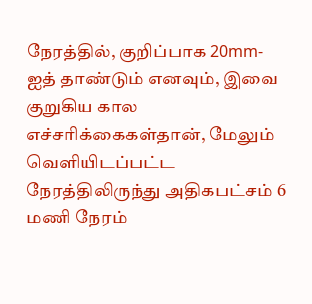நேரத்தில், குறிப்பாக 20mm-ஐத் தாண்டும் எனவும், இவை குறுகிய கால எச்சரிக்கைகள்தான், மேலும் வெளியிடப்பட்ட நேரத்திலிருந்து அதிகபட்சம் 6 மணி நேரம்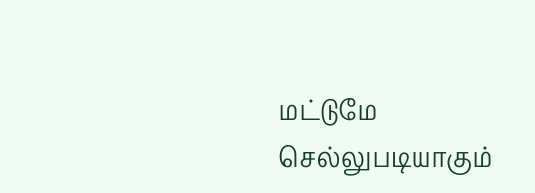மட்டுமே செல்லுபடியாகும்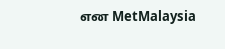என MetMalaysia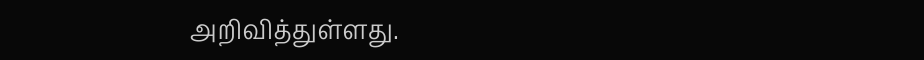அறிவித்துள்ளது.